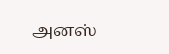அனஸ்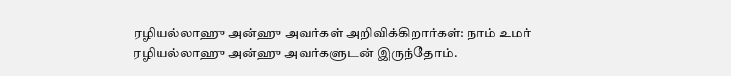ரழியல்லாஹு அன்ஹு அவர்கள் அறிவிக்கிறார்கள்: நாம் உமர் ரழியல்லாஹு அன்ஹு அவர்களுடன் இருந்தோம்.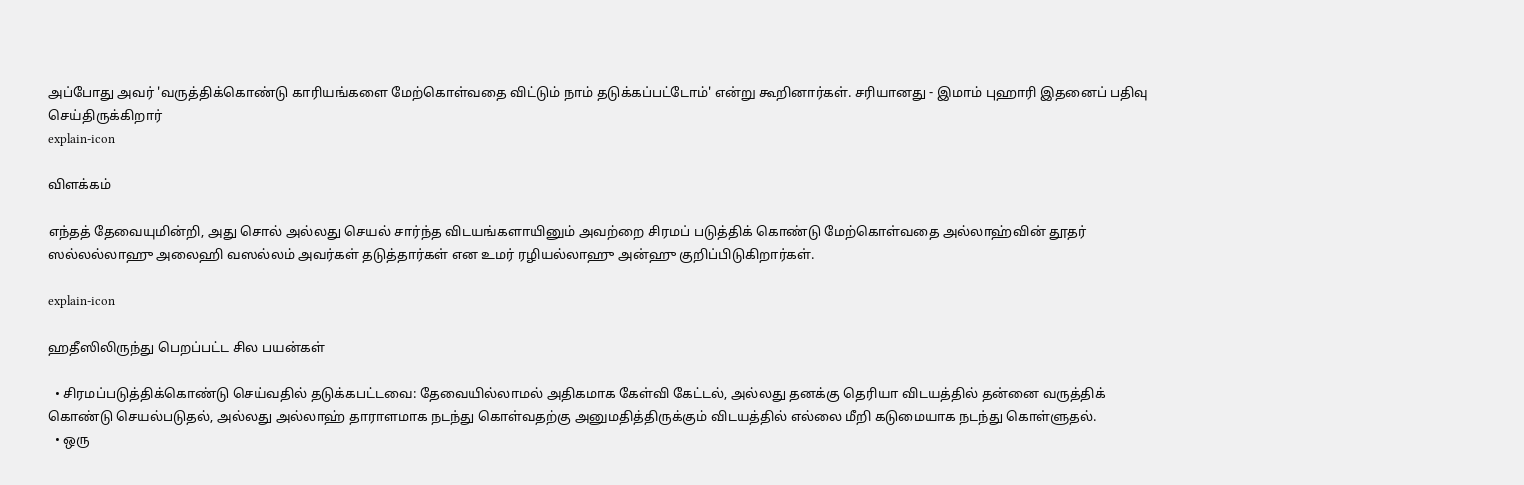அப்போது அவர் 'வருத்திக்கொண்டு காரியங்களை மேற்கொள்வதை விட்டும் நாம் தடுக்கப்பட்டோம்' என்று கூறினார்கள். சரியானது - இமாம் புஹாரி இதனைப் பதிவு செய்திருக்கிறார்
explain-icon

விளக்கம்

எந்தத் தேவையுமின்றி, அது சொல் அல்லது செயல் சார்ந்த விடயங்களாயினும் அவற்றை சிரமப் படுத்திக் கொண்டு மேற்கொள்வதை அல்லாஹ்வின் தூதர் ஸல்லல்லாஹு அலைஹி வஸல்லம் அவர்கள் தடுத்தார்கள் என உமர் ரழியல்லாஹு அன்ஹு குறிப்பிடுகிறார்கள்.

explain-icon

ஹதீஸிலிருந்து பெறப்பட்ட சில பயன்கள்

  • சிரமப்படுத்திக்கொண்டு செய்வதில் தடுக்கபட்டவை: தேவையில்லாமல் அதிகமாக கேள்வி கேட்டல், அல்லது தனக்கு தெரியா விடயத்தில் தன்னை வருத்திக் கொண்டு செயல்படுதல், அல்லது அல்லாஹ் தாராளமாக நடந்து கொள்வதற்கு அனுமதித்திருக்கும் விடயத்தில் எல்லை மீறி கடுமையாக நடந்து கொள்ளுதல்.
  • ஒரு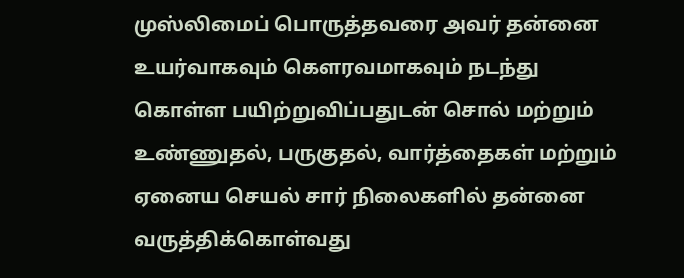முஸ்லிமைப் பொருத்தவரை அவர் தன்னை உயர்வாகவும் கௌரவமாகவும் நடந்து கொள்ள பயிற்றுவிப்பதுடன் சொல் மற்றும் உண்ணுதல், பருகுதல், வார்த்தைகள் மற்றும் ஏனைய செயல் சார் நிலைகளில் தன்னை வருத்திக்கொள்வது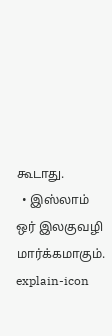கூடாது.
  • இஸ்லாம் ஒர் இலகுவழி மார்க்கமாகும்.
explain-icon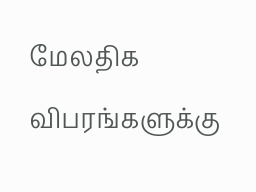மேலதிக விபரங்களுக்கு